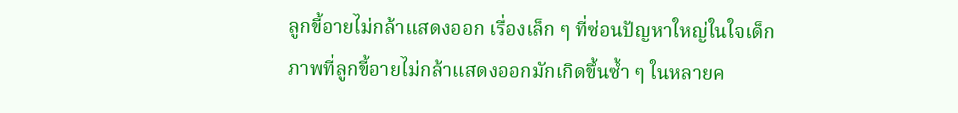ลูกขี้อายไม่กล้าแสดงออก เรื่องเล็ก ๆ ที่ซ่อนปัญหาใหญ่ในใจเด็ก
ภาพที่ลูกขี้อายไม่กล้าแสดงออกมักเกิดขึ้นซ้ำ ๆ ในหลายค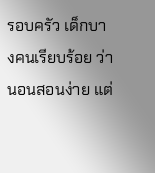รอบครัว เด็กบางคนเรียบร้อย ว่านอนสอนง่าย แต่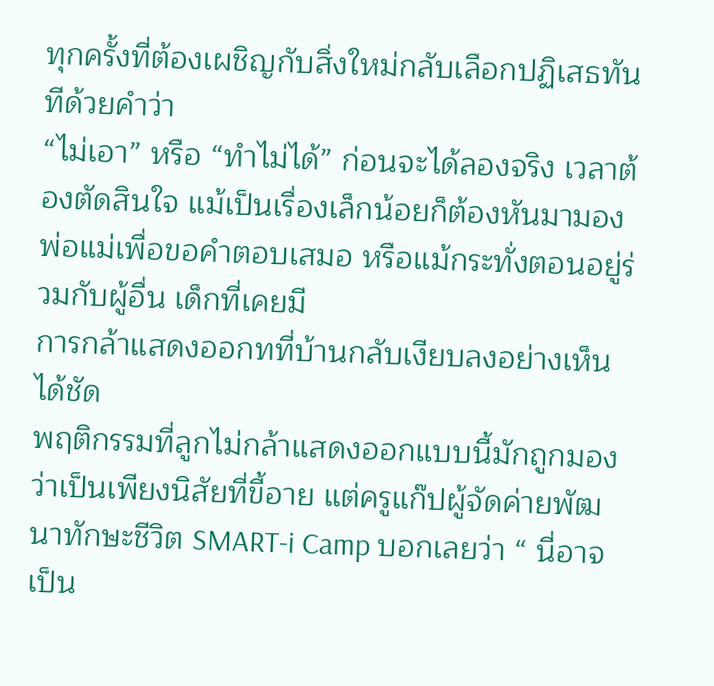ทุกครั้งที่ต้องเผชิญกับสิ่งใหม่กลับเลือกปฏิเสธทันทีด้วยคำว่า
“ไม่เอา” หรือ “ทำไม่ได้” ก่อนจะได้ลองจริง เวลาต้องตัดสินใจ แม้เป็นเรื่องเล็กน้อยก็ต้องหันมามองพ่อแม่เพื่อขอคำตอบเสมอ หรือแม้กระทั่งตอนอยู่ร่วมกับผู้อื่น เด็กที่เคยมี
การกล้าแสดงออกทที่บ้านกลับเงียบลงอย่างเห็นได้ชัด
พฤติกรรมที่ลูกไม่กล้าแสดงออกแบบนี้มักถูกมองว่าเป็นเพียงนิสัยที่ขี้อาย แต่ครูแก๊ปผู้จัดค่ายพัฒนาทักษะชีวิต SMART-i Camp บอกเลยว่า “ นี่อาจเป็น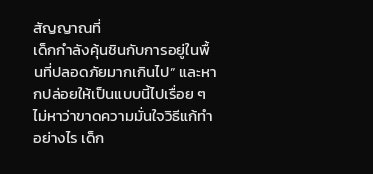สัญญาณที่
เด็กกำลังคุ้นชินกับการอยู่ในพื้นที่ปลอดภัยมากเกินไป” และหากปล่อยให้เป็นแบบนี้ไปเรื่อย ๆ ไม่หาว่าขาดความมั่นใจวิธีแก้ทำอย่างไร เด็ก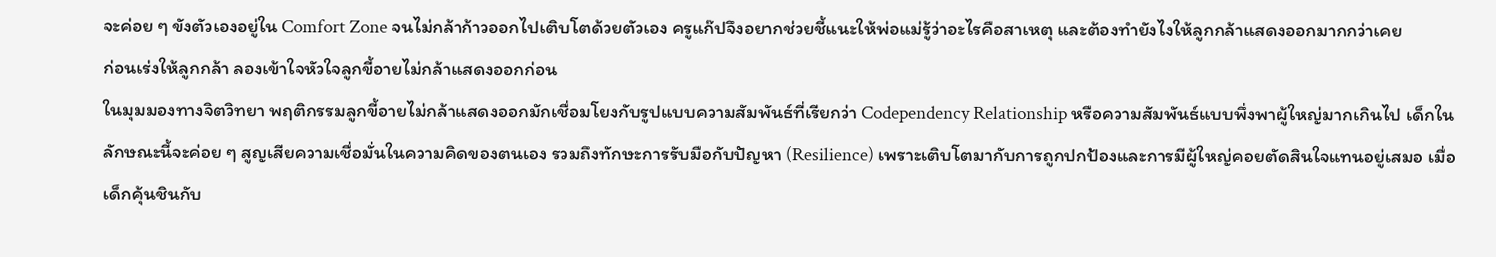จะค่อย ๆ ขังตัวเองอยู่ใน Comfort Zone จนไม่กล้าก้าวออกไปเติบโตด้วยตัวเอง ครูแก๊ปจึงอยากช่วยชี้แนะให้พ่อแม่รู้ว่าอะไรคือสาเหตุ และต้องทํายังไงให้ลูกกล้าแสดงออกมากกว่าเคย
ก่อนเร่งให้ลูกกล้า ลองเข้าใจหัวใจลูกขี้อายไม่กล้าแสดงออกก่อน
ในมุมมองทางจิตวิทยา พฤติกรรมลูกขี้อายไม่กล้าแสดงออกมักเชื่อมโยงกับรูปแบบความสัมพันธ์ที่เรียกว่า Codependency Relationship หรือความสัมพันธ์แบบพึ่งพาผู้ใหญ่มากเกินไป เด็กในลักษณะนี้จะค่อย ๆ สูญเสียความเชื่อมั่นในความคิดของตนเอง รวมถึงทักษะการรับมือกับปัญหา (Resilience) เพราะเติบโตมากับการถูกปกป้องและการมีผู้ใหญ่คอยตัดสินใจแทนอยู่เสมอ เมื่อเด็กคุ้นชินกับ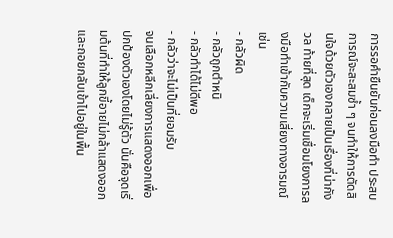การรอคำยืนยันก่อนลงมือทำ ประสบการณ์จะสะสมซ้ำ ๆ จนทำให้การตัดสินใจด้วยตัวเองกลายเป็นเรื่องที่น่ากังวล ท้ายที่สุด เด็กจะเริ่มเชื่อมโยงการลงมือทำเข้ากับความเสี่ยงทางอารมณ์ เช่น
- กลัวผิด
- กลัวถูกตำหนิ
- กลัวทำได้ไม่ดีพอ
- กลัวว่าจะไม่เป็นที่ยอมรับ
จนเลือกหลีกเลี่ยงการแสดงออกเพื่อปกป้องตัวเองโดยไม่รู้ตัว นั่นคือจุดเริ่มต้นที่ทำให้ลูกขี้อายไม่กล้าแสดงออก และถอยกลับเข้าไปอยู่ในพื้น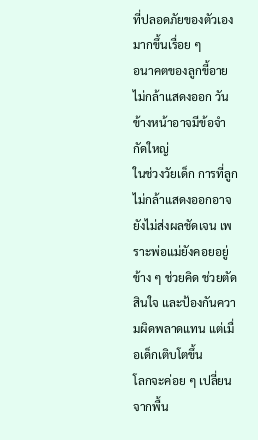ที่ปลอดภัยของตัวเองมากขึ้นเรื่อย ๆ
อนาคตของลูกขี้อายไม่กล้าแสดงออก วันข้างหน้าอาจมีข้อจำกัดใหญ่
ในช่วงวัยเด็ก การที่ลูกไม่กล้าแสดงออกอาจยังไม่ส่งผลชัดเจน เพราะพ่อแม่ยังคอยอยู่ข้าง ๆ ช่วยคิด ช่วยตัดสินใจ และป้องกันความผิดพลาดแทน แต่เมื่อเด็กเติบโตขึ้น
โลกจะค่อย ๆ เปลี่ยนจากพื้น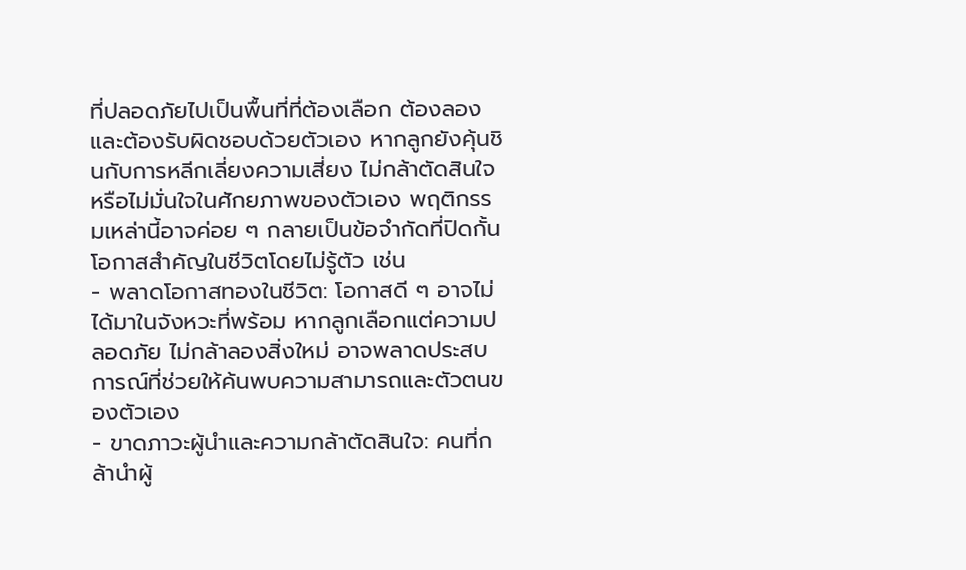ที่ปลอดภัยไปเป็นพื้นที่ที่ต้องเลือก ต้องลอง และต้องรับผิดชอบด้วยตัวเอง หากลูกยังคุ้นชินกับการหลีกเลี่ยงความเสี่ยง ไม่กล้าตัดสินใจ หรือไม่มั่นใจในศักยภาพของตัวเอง พฤติกรรมเหล่านี้อาจค่อย ๆ กลายเป็นข้อจำกัดที่ปิดกั้นโอกาสสำคัญในชีวิตโดยไม่รู้ตัว เช่น
- พลาดโอกาสทองในชีวิต: โอกาสดี ๆ อาจไม่ได้มาในจังหวะที่พร้อม หากลูกเลือกแต่ความปลอดภัย ไม่กล้าลองสิ่งใหม่ อาจพลาดประสบการณ์ที่ช่วยให้ค้นพบความสามารถและตัวตนของตัวเอง
- ขาดภาวะผู้นำและความกล้าตัดสินใจ: คนที่กล้านำผู้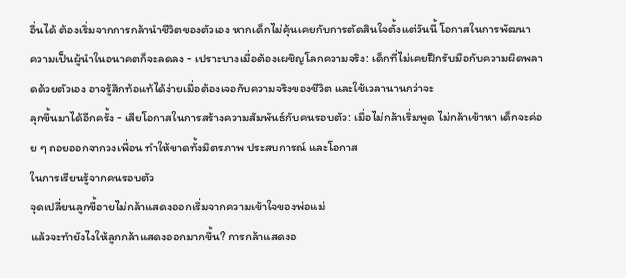อื่นได้ ต้องเริ่มจากการกล้านำชีวิตของตัวเอง หากเด็กไม่คุ้นเคยกับการตัดสินใจตั้งแต่วันนี้ โอกาสในการพัฒนา
ความเป็นผู้นำในอนาคตก็จะลดลง - เปราะบางเมื่อต้องเผชิญโลกความจริง: เด็กที่ไม่เคยฝึกรับมือกับความผิดพลาดด้วยตัวเอง อาจรู้สึกท้อแท้ได้ง่ายเมื่อต้องเจอกับความจริงของชีวิต และใช้เวลานานกว่าจะ
ลุกขึ้นมาได้อีกครั้ง - เสียโอกาสในการสร้างความสัมพันธ์กับคนรอบตัว: เมื่อไม่กล้าเริ่มพูด ไม่กล้าเข้าหา เด็กจะค่อย ๆ ถอยออกจากวงเพื่อน ทำให้ขาดทั้งมิตรภาพ ประสบการณ์ และโอกาส
ในการเรียนรู้จากคนรอบตัว
จุดเปลี่ยนลูกขี้อายไม่กล้าแสดงออกเริ่มจากความเข้าใจของพ่อแม่
แล้วจะทํายังไงให้ลูกกล้าแสดงออกมากขึ้น? การกล้าแสดงอ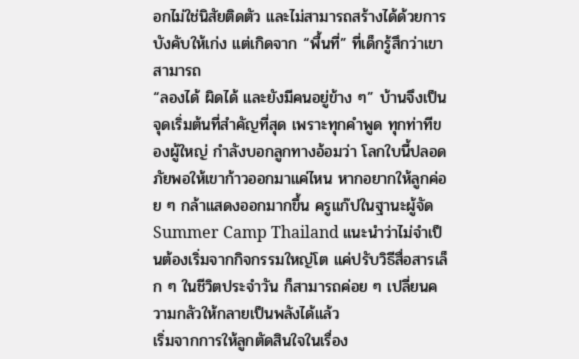อกไม่ใช่นิสัยติดตัว และไม่สามารถสร้างได้ด้วยการบังคับให้เก่ง แต่เกิดจาก “พื้นที่” ที่เด็กรู้สึกว่าเขาสามารถ
“ลองได้ ผิดได้ และยังมีคนอยู่ข้าง ๆ” บ้านจึงเป็นจุดเริ่มต้นที่สำคัญที่สุด เพราะทุกคำพูด ทุกท่าทีของผู้ใหญ่ กำลังบอกลูกทางอ้อมว่า โลกใบนี้ปลอดภัยพอให้เขาก้าวออกมาแค่ไหน หากอยากให้ลูกค่อย ๆ กล้าแสดงออกมากขึ้น ครูแก๊ปในฐานะผู้จัด Summer Camp Thailand แนะนำว่าไม่จำเป็นต้องเริ่มจากกิจกรรมใหญ่โต แค่ปรับวิธีสื่อสารเล็ก ๆ ในชีวิตประจำวัน ก็สามารถค่อย ๆ เปลี่ยนความกลัวให้กลายเป็นพลังได้แล้ว
เริ่มจากการให้ลูกตัดสินใจในเรื่อง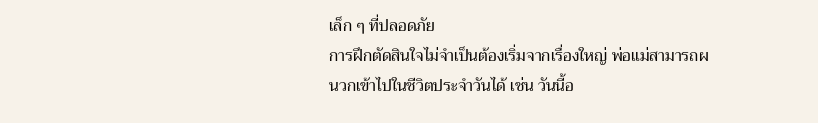เล็ก ๆ ที่ปลอดภัย
การฝึกตัดสินใจไม่จำเป็นต้องเริ่มจากเรื่องใหญ่ พ่อแม่สามารถผนวกเข้าไปในชีวิตประจำวันได้ เช่น วันนี้อ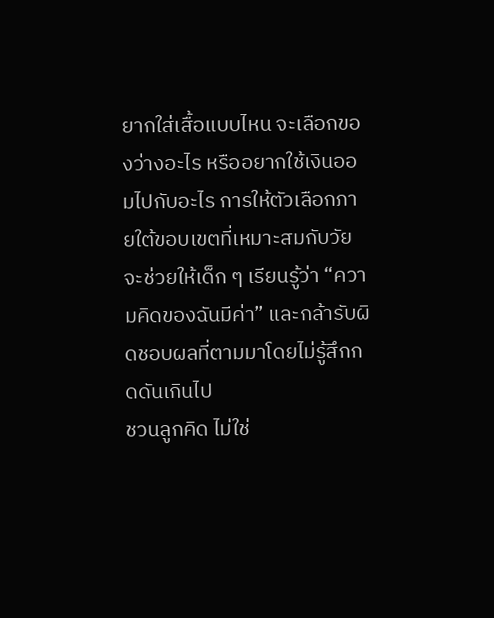ยากใส่เสื้อแบบไหน จะเลือกของว่างอะไร หรืออยากใช้เงินออมไปกับอะไร การให้ตัวเลือกภายใต้ขอบเขตที่เหมาะสมกับวัย จะช่วยให้เด็ก ๆ เรียนรู้ว่า “ความคิดของฉันมีค่า” และกล้ารับผิดชอบผลที่ตามมาโดยไม่รู้สึกกดดันเกินไป
ชวนลูกคิด ไม่ใช่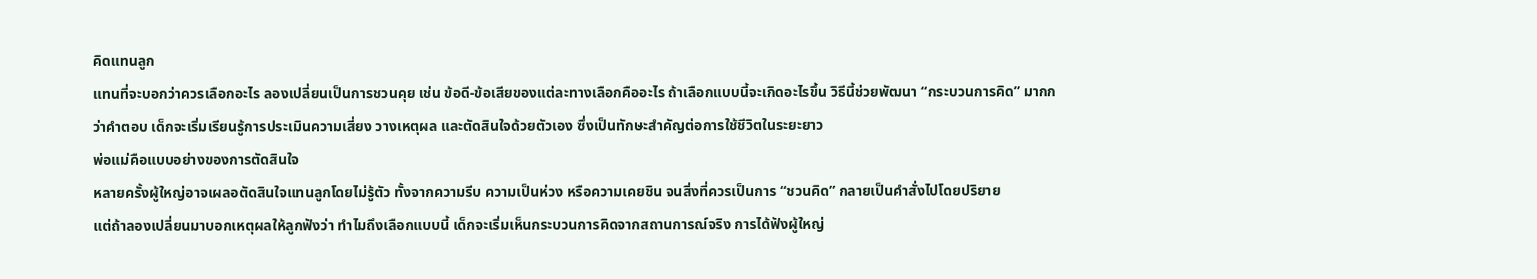คิดแทนลูก
แทนที่จะบอกว่าควรเลือกอะไร ลองเปลี่ยนเป็นการชวนคุย เช่น ข้อดี-ข้อเสียของแต่ละทางเลือกคืออะไร ถ้าเลือกแบบนี้จะเกิดอะไรขึ้น วิธีนี้ช่วยพัฒนา “กระบวนการคิด” มากกว่าคำตอบ เด็กจะเริ่มเรียนรู้การประเมินความเสี่ยง วางเหตุผล และตัดสินใจด้วยตัวเอง ซึ่งเป็นทักษะสำคัญต่อการใช้ชีวิตในระยะยาว
พ่อแม่คือแบบอย่างของการตัดสินใจ
หลายครั้งผู้ใหญ่อาจเผลอตัดสินใจแทนลูกโดยไม่รู้ตัว ทั้งจากความรีบ ความเป็นห่วง หรือความเคยชิน จนสิ่งที่ควรเป็นการ “ชวนคิด” กลายเป็นคำสั่งไปโดยปริยาย
แต่ถ้าลองเปลี่ยนมาบอกเหตุผลให้ลูกฟังว่า ทำไมถึงเลือกแบบนี้ เด็กจะเริ่มเห็นกระบวนการคิดจากสถานการณ์จริง การได้ฟังผู้ใหญ่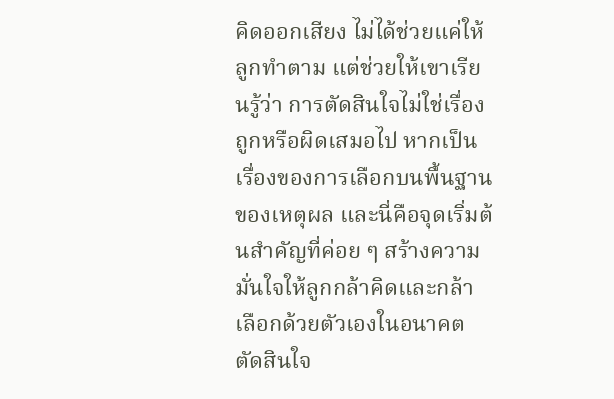คิดออกเสียง ไม่ได้ช่วยแค่ให้ลูกทำตาม แต่ช่วยให้เขาเรียนรู้ว่า การตัดสินใจไม่ใช่เรื่องถูกหรือผิดเสมอไป หากเป็นเรื่องของการเลือกบนพื้นฐานของเหตุผล และนี่คือจุดเริ่มต้นสำคัญที่ค่อย ๆ สร้างความมั่นใจให้ลูกกล้าคิดและกล้าเลือกด้วยตัวเองในอนาคต
ตัดสินใจ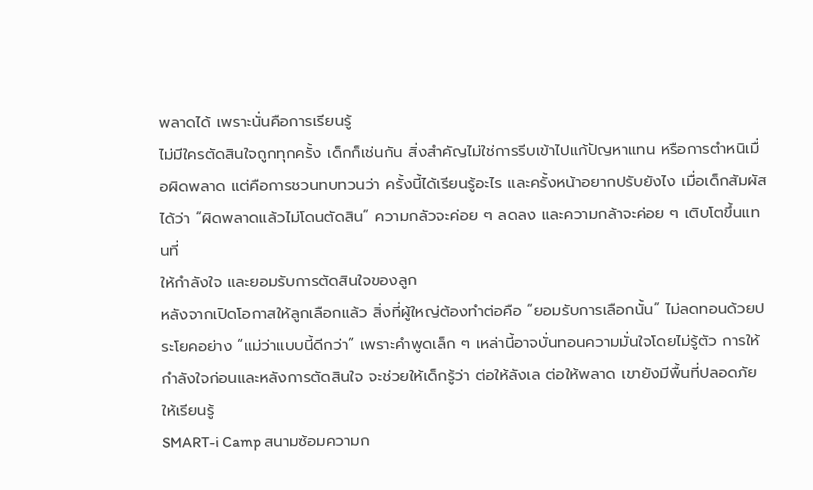พลาดได้ เพราะนั่นคือการเรียนรู้
ไม่มีใครตัดสินใจถูกทุกครั้ง เด็กก็เช่นกัน สิ่งสำคัญไม่ใช่การรีบเข้าไปแก้ปัญหาแทน หรือการตำหนิเมื่อผิดพลาด แต่คือการชวนทบทวนว่า ครั้งนี้ได้เรียนรู้อะไร และครั้งหน้าอยากปรับยังไง เมื่อเด็กสัมผัสได้ว่า “ผิดพลาดแล้วไม่โดนตัดสิน” ความกลัวจะค่อย ๆ ลดลง และความกล้าจะค่อย ๆ เติบโตขึ้นแทนที่
ให้กำลังใจ และยอมรับการตัดสินใจของลูก
หลังจากเปิดโอกาสให้ลูกเลือกแล้ว สิ่งที่ผู้ใหญ่ต้องทำต่อคือ “ยอมรับการเลือกนั้น” ไม่ลดทอนด้วยประโยคอย่าง “แม่ว่าแบบนี้ดีกว่า” เพราะคำพูดเล็ก ๆ เหล่านี้อาจบั่นทอนความมั่นใจโดยไม่รู้ตัว การให้กำลังใจก่อนและหลังการตัดสินใจ จะช่วยให้เด็กรู้ว่า ต่อให้ลังเล ต่อให้พลาด เขายังมีพื้นที่ปลอดภัยให้เรียนรู้
SMART-i Camp สนามซ้อมความก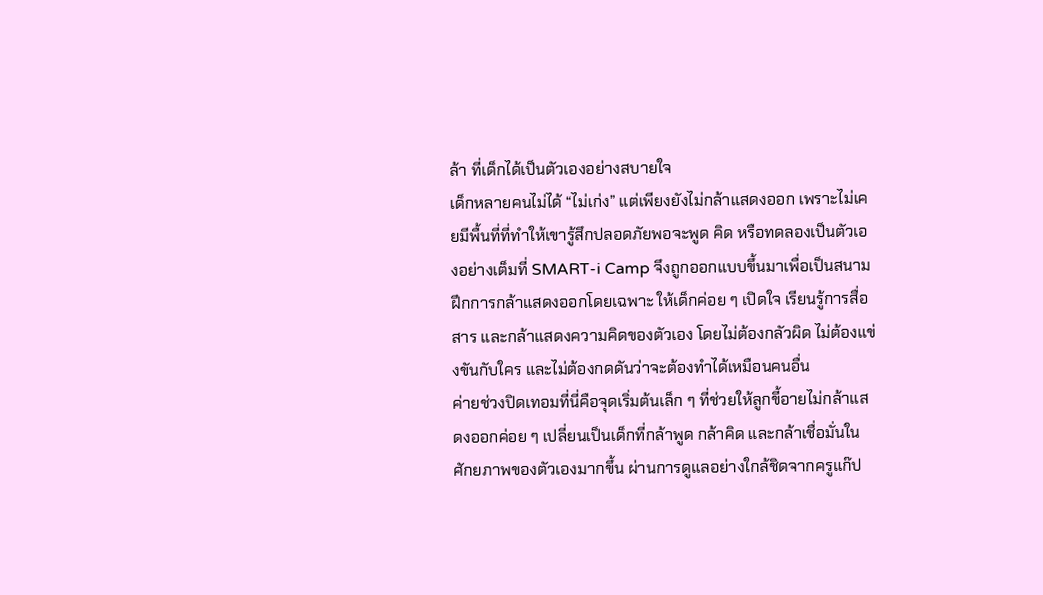ล้า ที่เด็กได้เป็นตัวเองอย่างสบายใจ
เด็กหลายคนไม่ได้ “ไม่เก่ง” แต่เพียงยังไม่กล้าแสดงออก เพราะไม่เคยมีพื้นที่ที่ทำให้เขารู้สึกปลอดภัยพอจะพูด คิด หรือทดลองเป็นตัวเองอย่างเต็มที่ SMART-i Camp จึงถูกออกแบบขึ้นมาเพื่อเป็นสนามฝึกการกล้าแสดงออกโดยเฉพาะ ให้เด็กค่อย ๆ เปิดใจ เรียนรู้การสื่อสาร และกล้าแสดงความคิดของตัวเอง โดยไม่ต้องกลัวผิด ไม่ต้องแข่งขันกับใคร และไม่ต้องกดดันว่าจะต้องทำได้เหมือนคนอื่น
ค่ายช่วงปิดเทอมที่นี่คือจุดเริ่มต้นเล็ก ๆ ที่ช่วยให้ลูกขี้อายไม่กล้าแสดงออกค่อย ๆ เปลี่ยนเป็นเด็กที่กล้าพูด กล้าคิด และกล้าเชื่อมั่นในศักยภาพของตัวเองมากขึ้น ผ่านการดูแลอย่างใกล้ชิดจากครูแก๊ป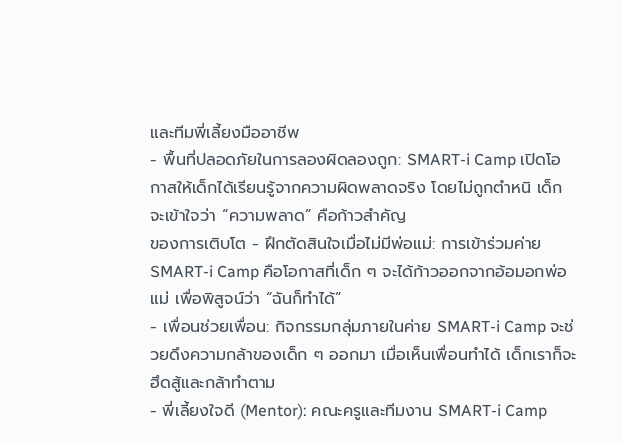และทีมพี่เลี้ยงมืออาชีพ
- พื้นที่ปลอดภัยในการลองผิดลองถูก: SMART-i Camp เปิดโอกาสให้เด็กได้เรียนรู้จากความผิดพลาดจริง โดยไม่ถูกตำหนิ เด็กจะเข้าใจว่า “ความพลาด” คือก้าวสำคัญ
ของการเติบโต - ฝึกตัดสินใจเมื่อไม่มีพ่อแม่: การเข้าร่วมค่าย SMART-i Camp คือโอกาสที่เด็ก ๆ จะได้ก้าวออกจากอ้อมอกพ่อแม่ เพื่อพิสูจน์ว่า “ฉันก็ทำได้”
- เพื่อนช่วยเพื่อน: กิจกรรมกลุ่มภายในค่าย SMART-i Camp จะช่วยดึงความกล้าของเด็ก ๆ ออกมา เมื่อเห็นเพื่อนทำได้ เด็กเราก็จะฮึดสู้และกล้าทำตาม
- พี่เลี้ยงใจดี (Mentor): คณะครูและทีมงาน SMART-i Camp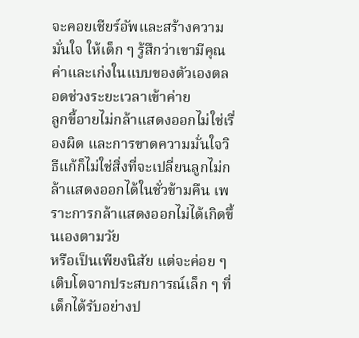จะคอยเชียร์อัพและสร้างความมั่นใจ ให้เด็ก ๆ รู้สึกว่าเขามีคุณค่าและเก่งในแบบของตัวเองตลอดช่วงระยะเวลาเข้าค่าย
ลูกขี้อายไม่กล้าแสดงออกไม่ใช่เรื่องผิด และการขาดความมั่นใจวิธีแก้ก็ไม่ใช่สิ่งที่จะเปลี่ยนลูกไม่กล้าแสดงออกได้ในชั่วข้ามคืน เพราะการกล้าแสดงออกไม่ได้เกิดขึ้นเองตามวัย
หรือเป็นเพียงนิสัย แต่จะค่อย ๆ เติบโตจากประสบการณ์เล็ก ๆ ที่เด็กได้รับอย่างป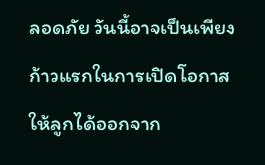ลอดภัย วันนี้อาจเป็นเพียงก้าวแรกในการเปิดโอกาสให้ลูกได้ออกจาก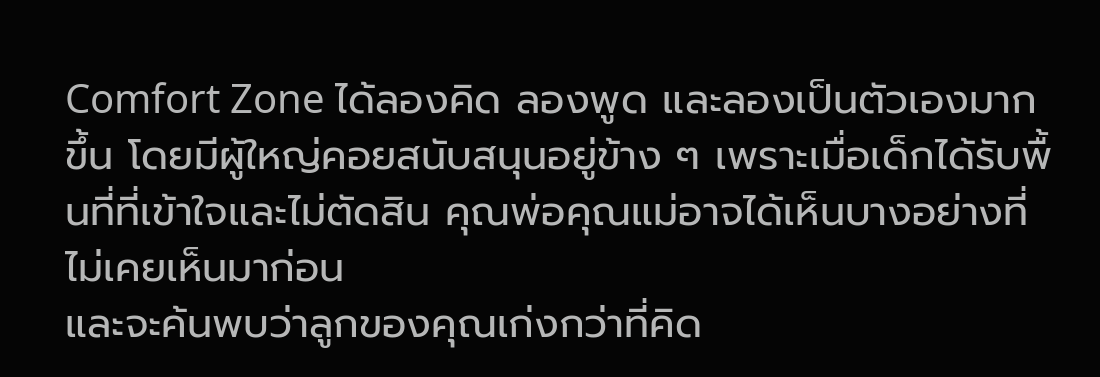Comfort Zone ได้ลองคิด ลองพูด และลองเป็นตัวเองมากขึ้น โดยมีผู้ใหญ่คอยสนับสนุนอยู่ข้าง ๆ เพราะเมื่อเด็กได้รับพื้นที่ที่เข้าใจและไม่ตัดสิน คุณพ่อคุณแม่อาจได้เห็นบางอย่างที่ไม่เคยเห็นมาก่อน
และจะค้นพบว่าลูกของคุณเก่งกว่าที่คิด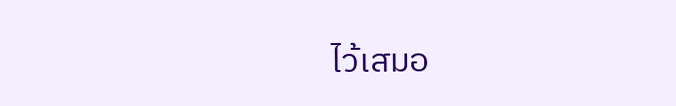ไว้เสมอ